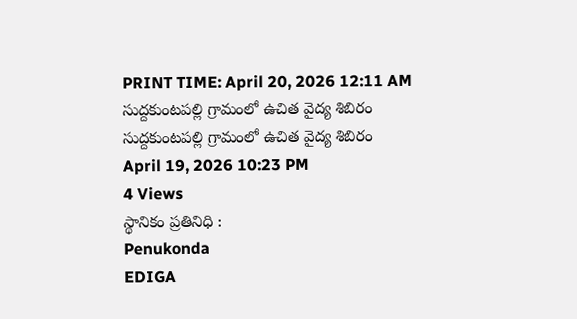PRINT TIME: April 20, 2026 12:11 AM
సుద్దకుంటపల్లి గ్రామంలో ఉచిత వైద్య శిబిరం
సుద్దకుంటపల్లి గ్రామంలో ఉచిత వైద్య శిబిరం
April 19, 2026 10:23 PM
4 Views
స్థానికం ప్రతినిధి :
Penukonda
EDIGA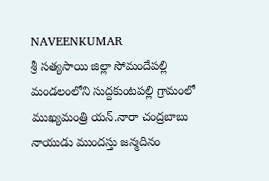NAVEENKUMAR
శ్రీ సత్యసాయి జిల్లా సోమందేపల్లి మండలంలోని సుద్దకుంటపల్లి గ్రామంలో ముఖ్యమంత్రి యన్.నారా చంద్రబాబు నాయుడు ముందస్తు జన్మదినం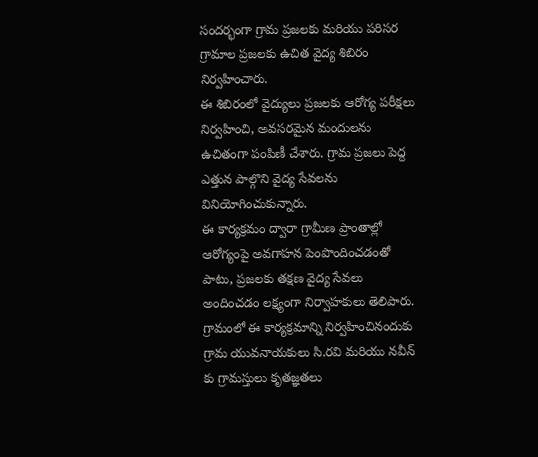సందర్భంగా గ్రామ ప్రజలకు మరియు పరిసర గ్రామాల ప్రజలకు ఉచిత వైద్య శిబిరం నిర్వహించారు.
ఈ శిబిరంలో వైద్యులు ప్రజలకు ఆరోగ్య పరీక్షలు నిర్వహించి, అవసరమైన మందులను ఉచితంగా పంపిణీ చేశారు. గ్రామ ప్రజలు పెద్ద ఎత్తున పాల్గొని వైద్య సేవలను వినియోగించుకున్నారు.
ఈ కార్యక్రమం ద్వారా గ్రామీణ ప్రాంతాల్లో ఆరోగ్యంపై అవగాహన పెంపొందించడంతో పాటు, ప్రజలకు తక్షణ వైద్య సేవలు అందించడం లక్ష్యంగా నిర్వాహకులు తెలిపారు.
గ్రామంలో ఈ కార్యక్రమాన్ని నిర్వహించినందుకు గ్రామ యువనాయకులు సి.రవి మరియు నవీన్ కు గ్రామస్తులు కృతజ్ఞతలు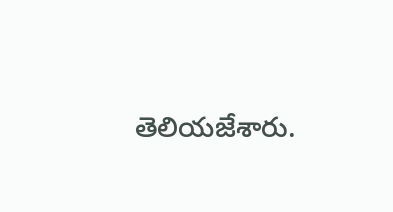తెలియజేశారు.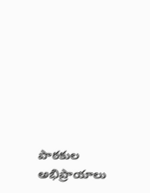పాఠకుల అభిప్రాయాలు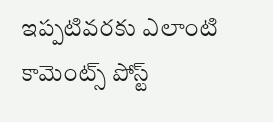ఇప్పటివరకు ఎలాంటి కామెంట్స్ పోస్ట్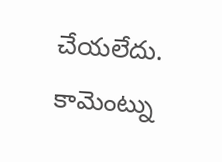చేయలేదు.
కామెంట్ను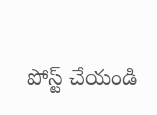పోస్ట్ చేయండి